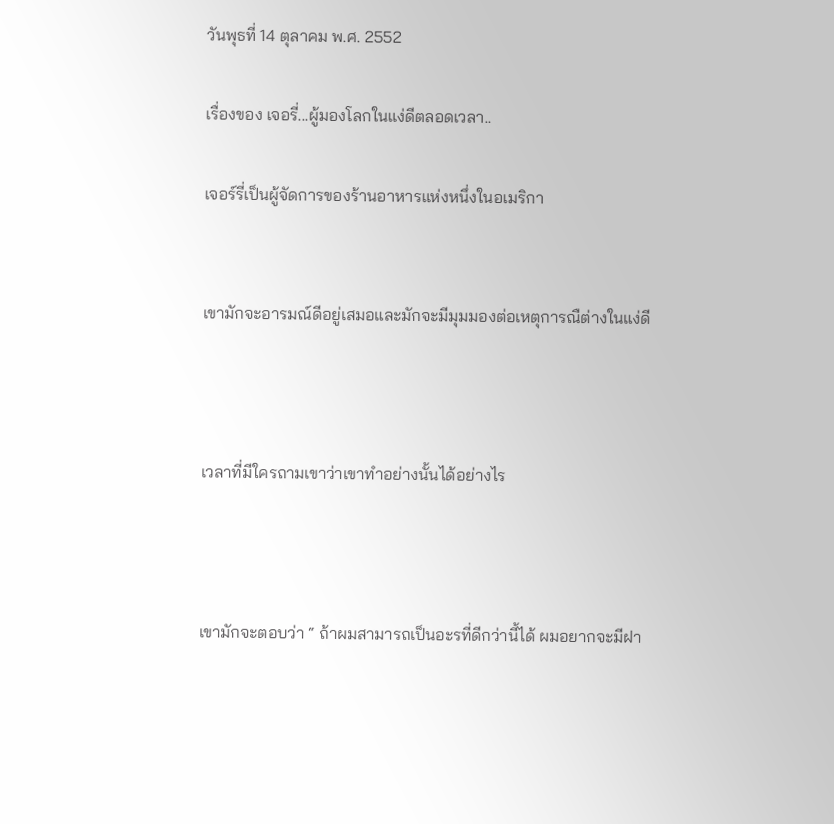วันพุธที่ 14 ตุลาคม พ.ศ. 2552

เรื่องของ เจอรี่...ผู้มองโลกในแง่ดีตลอดเวลา..

เจอร์รี่เป็นผู้จัดการของร้านอาหารแห่งหนึ่งในอเมริกา


เขามักจะอารมณ์ดีอยู่เสมอและมักจะมีมุมมองต่อเหตุการณืต่างในแง่ดี



เวลาที่มีใครถามเขาว่าเขาทำอย่างนั้นได้อย่างไร



เขามักจะตอบว่า “ ถ้าผมสามารถเป็นอะรที่ดีกว่านี้ได้ ผมอยากจะมีฝา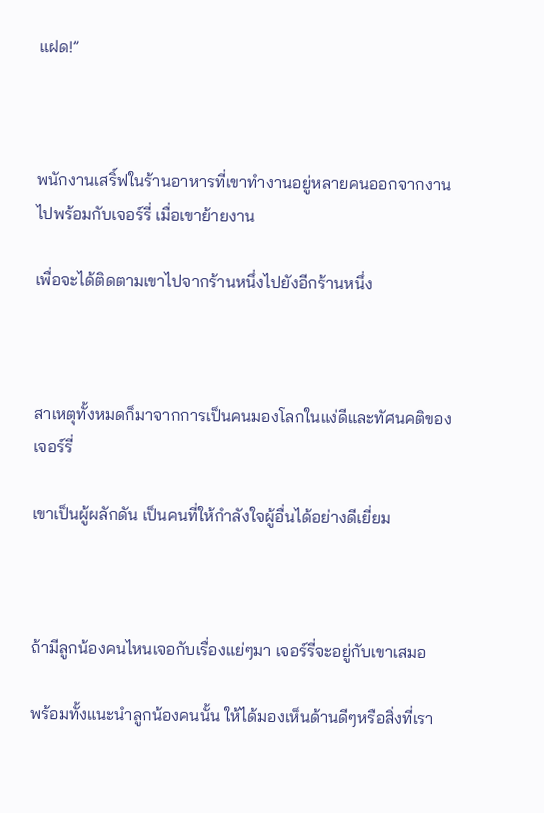แฝด!”



พนักงานเสริ์ฟในร้านอาหารที่เขาทำงานอยู่หลายคนออกจากงาน ไปพร้อมกับเจอร์รี่ เมื่อเขาย้ายงาน

เพื่อจะได้ติดตามเขาไปจากร้านหนึ่งไปยังอีกร้านหนึ่ง



สาเหตุทั้งหมดก็มาจากการเป็นคนมองโลกในแง่ดีและทัศนคติของเจอร์รี่

เขาเป็นผู้ผลักดัน เป็นคนที่ให้กำลังใจผู้อื่นได้อย่างดีเยี่ยม



ถ้ามีลูกน้องคนไหนเจอกับเรื่องแย่ๆมา เจอร์รี่จะอยู่กับเขาเสมอ

พร้อมทั้งแนะนำลูกน้องคนนั้น ให้ได้มองเห็นด้านดีๆหรือสิ่งที่เรา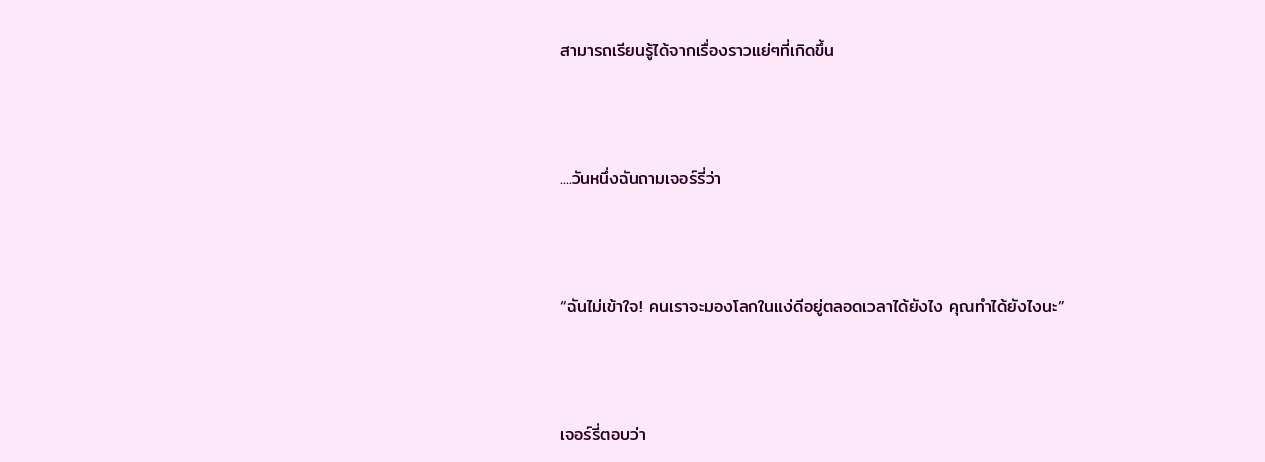สามารถเรียนรู้ได้จากเรื่องราวแย่ๆที่เกิดขึ้น



....วันหนึ่งฉันถามเจอร์รี่ว่า



“ฉันไม่เข้าใจ! คนเราจะมองโลกในแง่ดีอยู่ตลอดเวลาได้ยังไง คุณทำได้ยังไงนะ”



เจอร์รี่ตอบว่า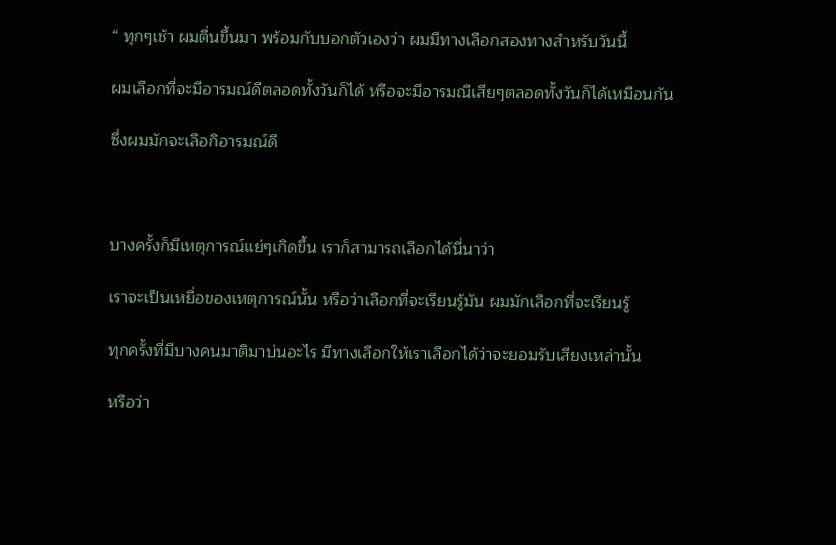“ ทุกๆเช้า ผมตื่นขึ้นมา พร้อมกับบอกตัวเองว่า ผมมีทางเลือกสองทางสำหรับวันนี้

ผมเลือกที่จะมีอารมณ์ดีตลอดทั้งวันก็ได้ หรือจะมีอารมณืเสียๆตลอดทั้งวันก็ได้เหมือนกัน

ซึ่งผมมักจะเลือกิอารมณ์ดี



บางครั้งก็มีเหตุการณ์แย่ๆเกิดขึ้น เราก็สามารถเลือกได้นี่นาว่า

เราจะเป็นเหยื่อของเหตุการณ์นั้น หรือว่าเลือกที่จะเรียนรู้มัน ผมมักเลือกที่จะเรียนรู้

ทุกครั้งที่มีบางคนมาติมาบ่นอะไร มีทางเลือกให้เราเลือกได้ว่าจะยอมรับเสียงเหล่านั้น

หรือว่า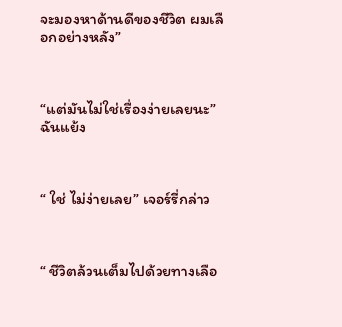จะมองหาด้านดีของชีวิต ผมเลือกอย่างหลัง”



“แต่มันไม่ใช่เรื่องง่ายเลยนะ” ฉันแย้ง



“ ใช่ ไม่ง่ายเลย” เจอร์รี่กล่าว



“ ชีวิตล้วนเต็มไปด้วยทางเลือ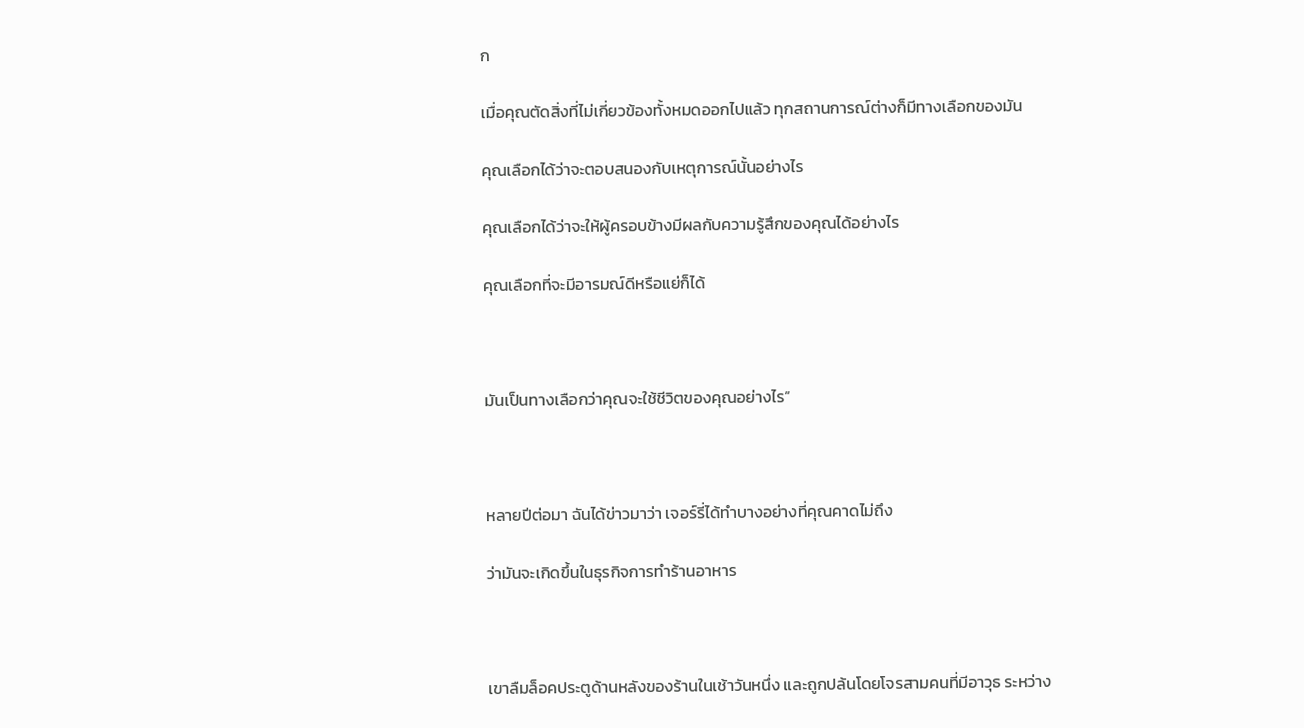ก

เมื่อคุณตัดสิ่งที่ไม่เกี่ยวข้องทั้งหมดออกไปแล้ว ทุกสถานการณ์ต่างก็มีทางเลือกของมัน

คุณเลือกได้ว่าจะตอบสนองกับเหตุการณ์นั้นอย่างไร

คุณเลือกได้ว่าจะให้ผู้ครอบข้างมีผลกับความรู้สึกของคุณได้อย่างไร

คุณเลือกที่จะมีอารมณ์ดีหรือแย่ก็ได้



มันเป็นทางเลือกว่าคุณจะใช้ชีวิตของคุณอย่างไร”



หลายปีต่อมา ฉันได้ข่าวมาว่า เจอร์รี่ได้ทำบางอย่างที่คุณคาดไม่ถึง

ว่ามันจะเกิดขึ้นในธุรกิจการทำร้านอาหาร



เขาลืมล็อคประตูด้านหลังของร้านในเช้าวันหนึ่ง และถูกปล้นโดยโจรสามคนที่มีอาวุธ ระหว่าง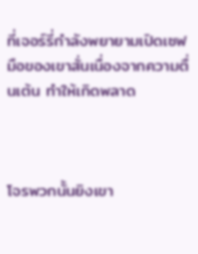ที่เจอร์รี่กำลังพยายามเปิดเซฟ มือของเขาสั่นเนื่องจากความตื่นเต้น ทำให้เกิดพลาด



โจรพวกนั้นยิงเขา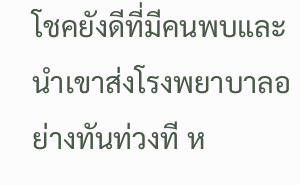โชคยังดีที่มีคนพบและนำเขาส่งโรงพยาบาลอย่างทันท่วงที ห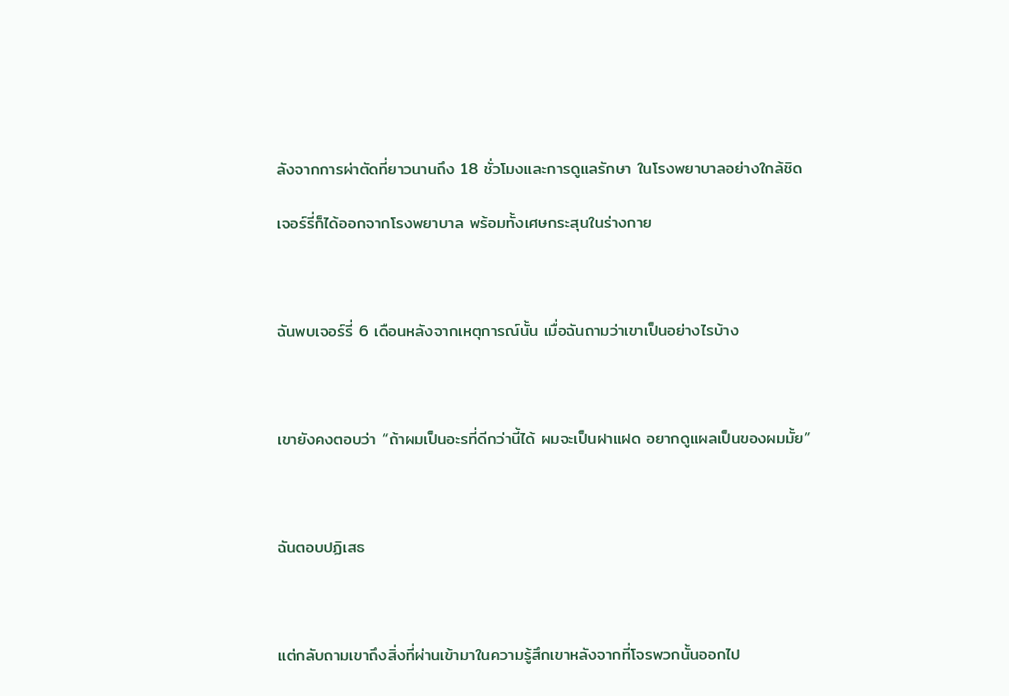ลังจากการผ่าตัดที่ยาวนานถึง 18 ชั่วโมงและการดูแลรักษา ในโรงพยาบาลอย่างใกล้ชิด

เจอร์รี่ก็ได้ออกจากโรงพยาบาล พร้อมทั้งเศษกระสุนในร่างกาย



ฉันพบเจอร์รี่ 6 เดือนหลังจากเหตุการณ์นั้น เมื่อฉันถามว่าเขาเป็นอย่างไรบ้าง



เขายังคงตอบว่า “ถ้าผมเป็นอะรที่ดีกว่านี้ได้ ผมจะเป็นฝาแฝด อยากดูแผลเป็นของผมมั้ย”



ฉันตอบปฏิเสธ



แต่กลับถามเขาถึงสิ่งที่ผ่านเข้ามาในความรู้สึกเขาหลังจากที่โจรพวกนั้นออกไป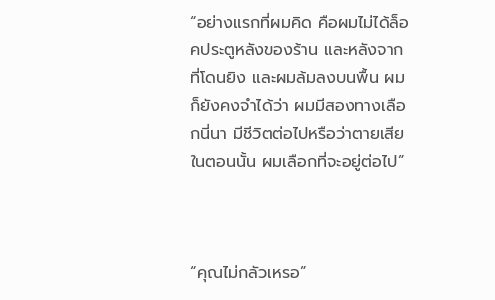“อย่างแรกที่ผมคิด คือผมไม่ได้ล็อคประตูหลังของร้าน และหลังจากที่โดนยิง และผมล้มลงบนพื้น ผมก็ยังคงจำได้ว่า ผมมีสองทางเลือกนี่นา มีชีวิตต่อไปหรือว่าตายเสียในตอนนั้น ผมเลือกที่จะอยู่ต่อไป”



“คุณไม่กลัวเหรอ”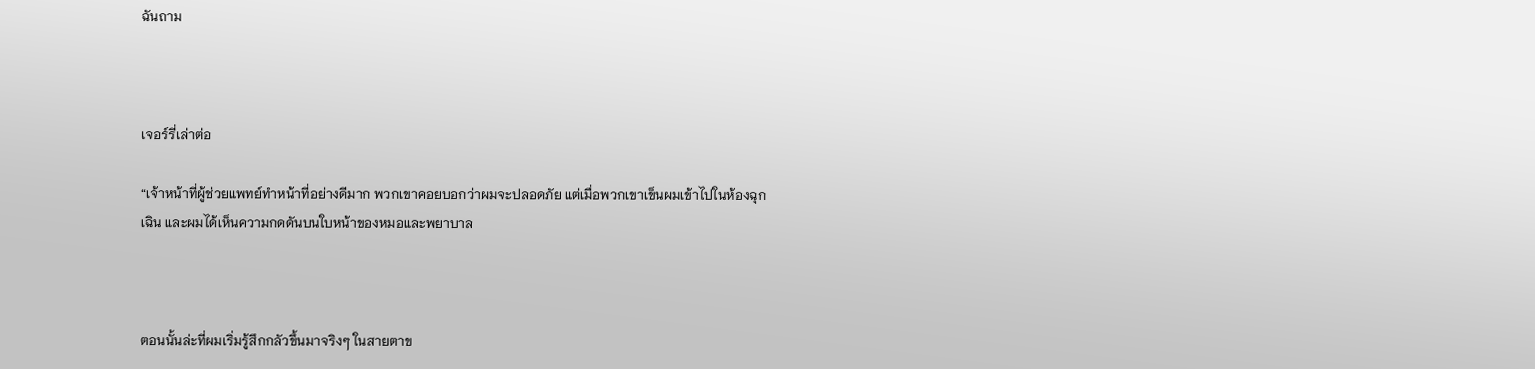ฉันถาม



เจอร์รี่เล่าต่อ

“เจ้าหน้าที่ผู้ช่วยแพทย์ทำหน้าที่อย่างดีมาก พวกเขาคอยบอกว่าผมจะปลอดภัย แต่เมื่อพวกเขาเข็นผมเข้าไปในห้องฉุกเฉิน และผมได้เห็นความกดดันบนใบหน้าของหมอและพยาบาล



ตอนนั้นล่ะที่ผมเริ่มรู้สึกกลัวขึ้นมาจริงๆ ในสายตาข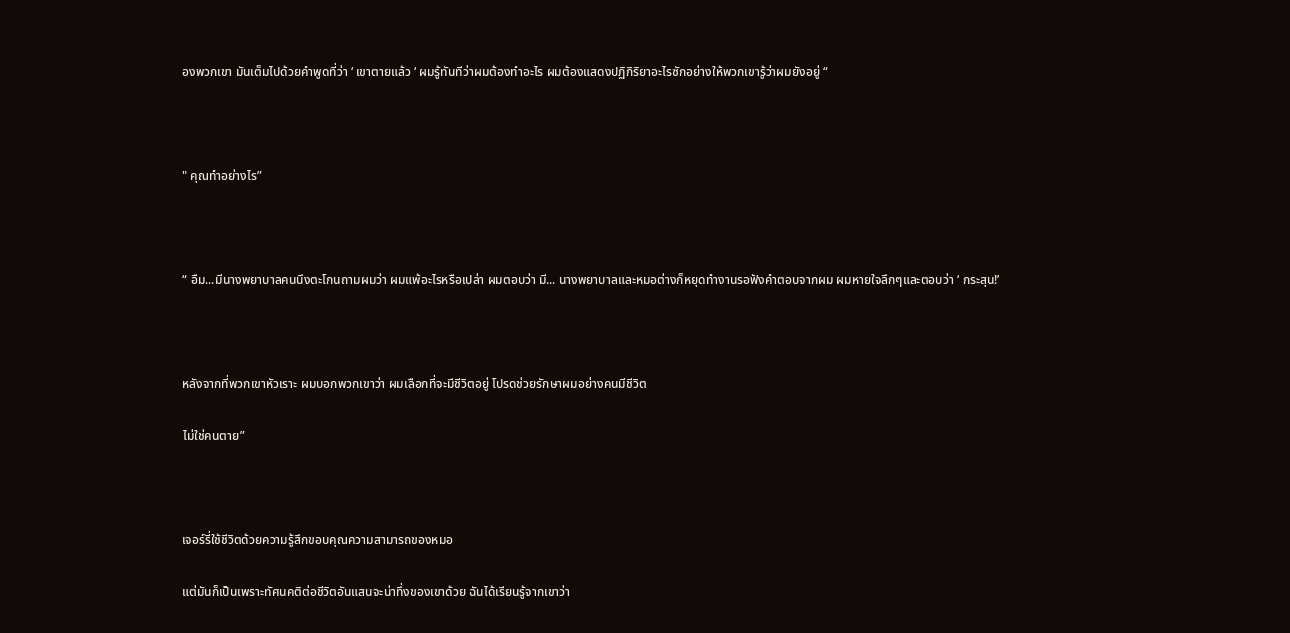องพวกเขา มันเต็มไปด้วยคำพูดที่ว่า ‘ เขาตายแล้ว ‘ ผมรู้ทันทีว่าผมต้องทำอะไร ผมต้องแสดงปฏิกิริยาอะไรซักอย่างให้พวกเขารู้ว่าผมยังอยู่ “



" คุณทำอย่างไร”



“ อืม...มีนางพยาบาลคนนึงตะโกนถามผมว่า ผมแพ้อะไรหรือเปล่า ผมตอบว่า มี... นางพยาบาลและหมอต่างก็หยุดทำงานรอฟังคำตอบจากผม ผมหายใจลึกๆและตอบว่า ‘ กระสุน!’



หลังจากที่พวกเขาหัวเราะ ผมบอกพวกเขาว่า ผมเลือกที่จะมีชีวิตอยู่ โปรดช่วยรักษาผมอย่างคนมีชีวิต

ไม่ใช่คนตาย”



เจอร์รี่ใช้ชีวิตด้วยความรู้สึกขอบคุณความสามารถของหมอ

แต่มันก็เป็นเพราะทัศนคติต่อชีวิตอันแสนจะน่าทึ่งของเขาด้วย ฉันได้เรียนรู้จากเขาว่า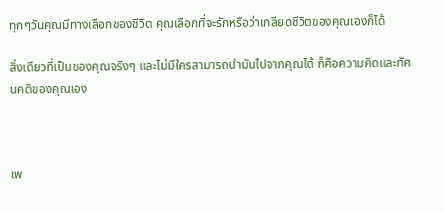ทุกๆวันคุณมีทางเลือกของชีวิต คุณเลือกที่จะรักหรือว่าเกลียดชีวิตของคุณเองก็ได้

สิ่งเดียวที่เป็นของคุณจริงๆ และไม่มีใครสามารถนำมันไปจากคุณได้ ก็คือความคิดและทัศนคติของคุณเอง



เพ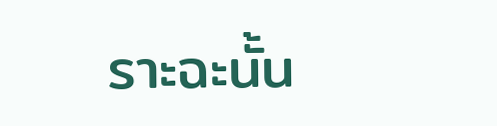ราะฉะนั้น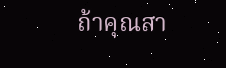ถ้าคุณสา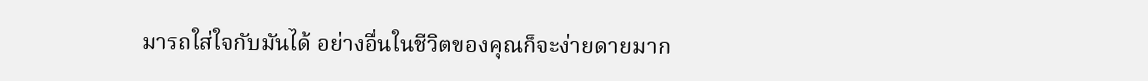มารถใส่ใจกับมันได้ อย่างอื่นในชีวิตของคุณก็จะง่ายดายมาก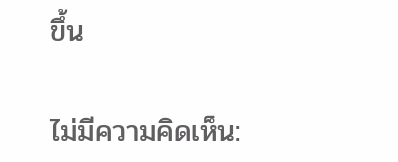ขึ้น

ไม่มีความคิดเห็น: